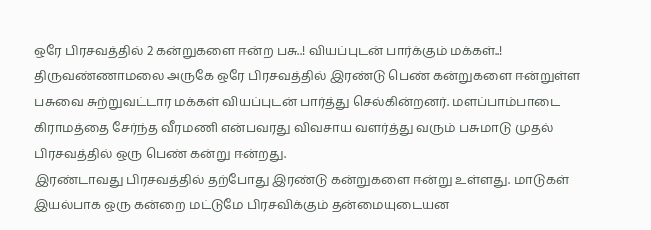ஒரே பிரசவத்தில் 2 கன்றுகளை ஈன்ற பசு..! வியப்புடன் பார்க்கும் மக்கள்..!
திருவண்ணாமலை அருகே ஒரே பிரசவத்தில் இரண்டு பெண் கன்றுகளை ஈன்றுள்ள பசுவை சுற்றுவட்டார மக்கள் வியப்புடன் பார்த்து செல்கின்றனர். மளப்பாம்பாடை கிராமத்தை சேர்ந்த வீரமணி என்பவரது விவசாய வளர்த்து வரும் பசுமாடு முதல் பிரசவத்தில் ஒரு பெண் கன்று ஈன்றது.
இரண்டாவது பிரசவத்தில் தற்போது இரண்டு கன்றுகளை ஈன்று உள்ளது. மாடுகள் இயல்பாக ஒரு கன்றை மட்டுமே பிரசவிக்கும் தன்மையுடையன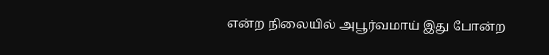என்ற நிலையில் அபூர்வமாய் இது போன்ற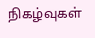நிகழ்வுகள்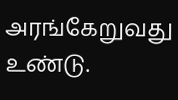அரங்கேறுவது உண்டு.